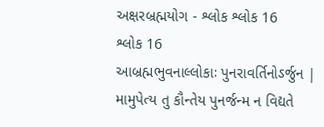અક્ષરબ્રહ્મયોગ - શ્લોક શ્લોક 16
શ્લોક 16
આબ્રહ્મભુવનાલ્લોકાઃ પુનરાવર્તિનોઽર્જુન |
મામુપેત્ય તુ કૌન્તેય પુનર્જન્મ ન વિદ્યતે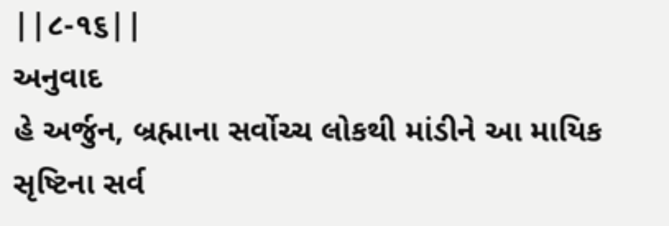||૮-૧૬||
અનુવાદ
હે અર્જુન, બ્રહ્માના સર્વોચ્ચ લોકથી માંડીને આ માયિક સૃષ્ટિના સર્વ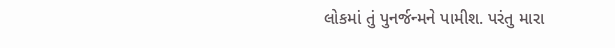લોકમાં તું પુનર્જન્મને પામીશ. પરંતુ મારા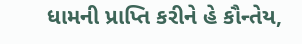ધામની પ્રાપ્તિ કરીને હે કૌન્તેય,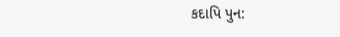કદાપિ પુન: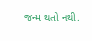જન્મ થતો નથી.